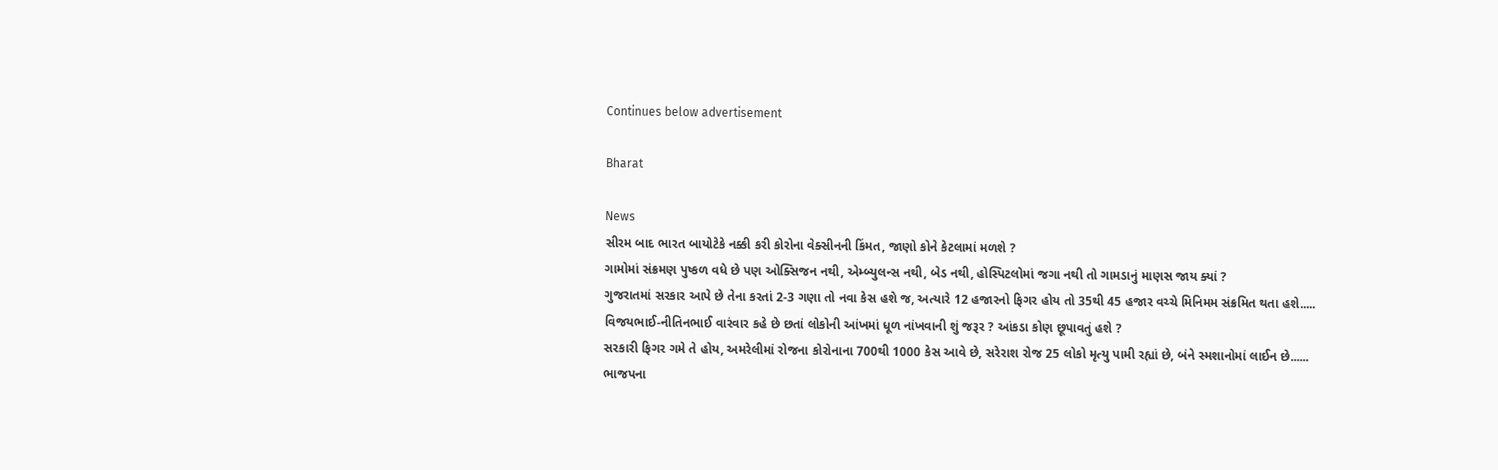Continues below advertisement

Bharat

News
સીરમ બાદ ભારત બાયોટેકે નક્કી કરી કોરોના વેક્સીનની કિંમત, જાણો કોને કેટલામાં મળશે ?
ગામોમાં સંક્રમણ પુષ્કળ વધે છે પણ ઓક્સિજન નથી, એમ્બ્યુલન્સ નથી, બેડ નથી, હોસ્પિટલોમાં જગા નથી તો ગામડાનું માણસ જાય ક્યાં ?
ગુજરાતમાં સરકાર આપે છે તેના કરતાં 2-3 ગણા તો નવા કેસ હશે જ, અત્યારે 12 હજારનો ફિગર હોય તો 35થી 45 હજાર વચ્ચે મિનિમમ સંક્રમિત થતા હશે.....
વિજયભાઈ-નીતિનભાઈ વારંવાર કહે છે છતાં લોકોની આંખમાં ધૂળ નાંખવાની શું જરૂર ? આંકડા કોણ છૂપાવતું હશે ?
સરકારી ફિગર ગમે તે હોય, અમરેલીમાં રોજના કોરોનાના 700થી 1000 કેસ આવે છે, સરેરાશ રોજ 25 લોકો મૃત્યુ પામી રહ્યાં છે, બંને સ્મશાનોમાં લાઈન છે......
ભાજપના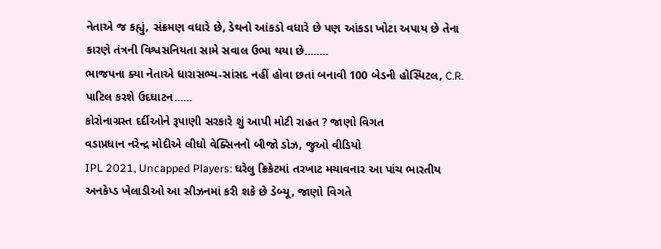નેતાએ જ કહ્યું, સંક્રમણ વધારે છે, ડેથનો આંકડો વધારે છે પણ આંકડા ખોટા અપાય છે તેના કારણે તંત્રની વિશ્વસનિયતા સામે સવાલ ઉભા થયા છે........
ભાજપના ક્યા નેતાએ ધારાસભ્ય-સાંસદ નહીં હોવા છતાં બનાવી 100 બેડની હોસ્પિટલ, C.R. પાટિલ કરશે ઉદઘાટન......
કોરોનાગ્રસ્ત દર્દીઓને રૂપાણી સરકારે શું આપી મોટી રાહત ? જાણો વિગત
વડાપ્રધાન નરેન્દ્ર મોદીએ લીધો વેક્સિનનો બીજો ડોઝ, જુઓ વીડિયો
IPL 2021, Uncapped Players: ઘરેલુ ક્રિકેટમાં તરખાટ મચાવનાર આ પાંચ ભારતીય અનકેપ્ડ ખેલાડીઓ આ સીઝનમાં કરી શકે છે ડેબ્યૂ, જાણો વિગતે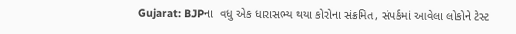Gujarat: BJPના  વધુ એક ધારાસભ્ય થયા કોરોના સંક્રમિત, સંપર્કમાં આવેલા લોકોને ટેસ્ટ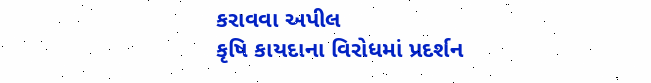કરાવવા અપીલ
કૃષિ કાયદાના વિરોધમાં પ્રદર્શન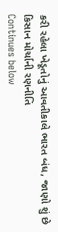કરી રહેલા ખેડૂતોનું આવતીકાલે ભારત બંધ, જાણો શું છે કિસાન મોર્ચાની રણનીતિ
Continues below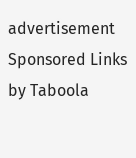advertisement
Sponsored Links by Taboola